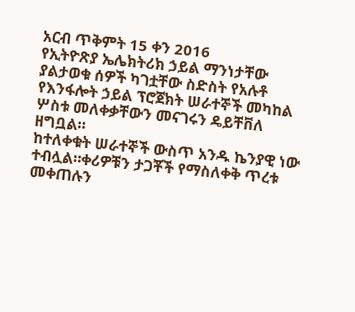አርብ ጥቅምት 15 ቀን 2016
የኢትዮጽያ ኤሌክትሪክ ኃይል ማንነታቸው ያልታወቁ ሰዎች ካገቷቸው ስድስት የአሉቶ የእንፋሎት ኃይል ፕሮጀክት ሠራተኞች መካከል ሦስቱ መለቀቃቸውን መናገሩን ዴይቸቨለ ዘግቧል።
ከተለቀቁት ሠራተኞች ውስጥ አንዱ ኬንያዊ ነው ተብሏል።ቀሪዎቹን ታጋቾች የማስለቀቅ ጥረቱ መቀጠሉን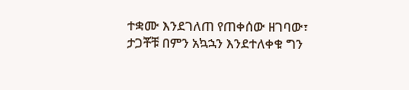ተቋሙ እንደገለጠ የጠቀሰው ዘገባው፣ ታጋቾቹ በምን አኳኋን እንደተለቀቁ ግን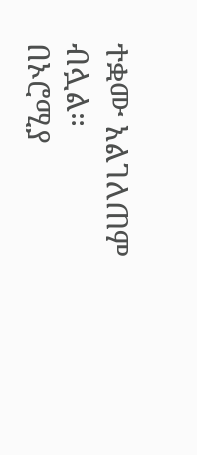ተቋሙ አልገለጠም ብሏል።
በኦሮሚያ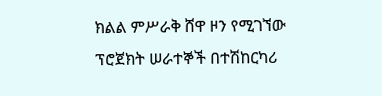ክልል ምሥራቅ ሸዋ ዞን የሚገኘው ፕሮጀክት ሠራተኞች በተሽከርካሪ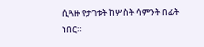ሲጓዙ የታገቱት ከሦስት ሳምንት በፊት ነበር።